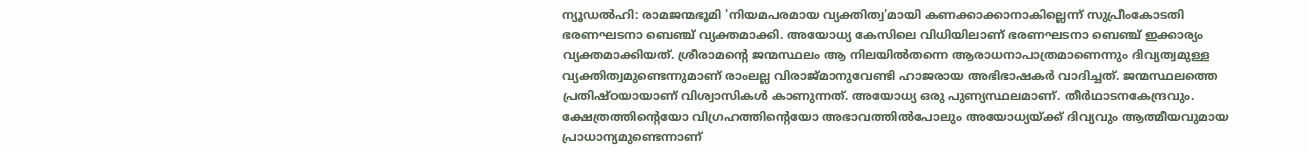ന്യൂഡൽഹി: രാമജന്മഭൂമി 'നിയമപരമായ വ്യക്തിത്വ'മായി കണക്കാക്കാനാകില്ലെന്ന് സുപ്രീംകോടതി ഭരണഘടനാ ബെഞ്ച് വ്യക്തമാക്കി. അയോധ്യ കേസിലെ വിധിയിലാണ് ഭരണഘടനാ ബെഞ്ച് ഇക്കാര്യം വ്യക്തമാക്കിയത്. ശ്രീരാമന്റെ ജന്മസ്ഥലം ആ നിലയിൽതന്നെ ആരാധനാപാത്രമാണെന്നും ദിവ്യത്വമുള്ള വ്യക്തിത്വമുണ്ടെന്നുമാണ് രാംലല്ല വിരാജ്മാനുവേണ്ടി ഹാജരായ അഭിഭാഷകർ വാദിച്ചത്. ജന്മസ്ഥലത്തെ പ്രതിഷ്ഠയായാണ് വിശ്വാസികൾ കാണുന്നത്. അയോധ്യ ഒരു പുണ്യസ്ഥലമാണ്. തീർഥാടനകേന്ദ്രവും. ക്ഷേത്രത്തിന്റെയോ വിഗ്രഹത്തിന്റെയോ അഭാവത്തിൽപോലും അയോധ്യയ്ക്ക് ദിവ്യവും ആത്മീയവുമായ പ്രാധാന്യമുണ്ടെന്നാണ്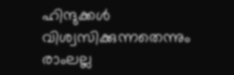ഹിന്ദുക്കൾ വിശ്വസിക്കുന്നതെന്നും രാംലല്ല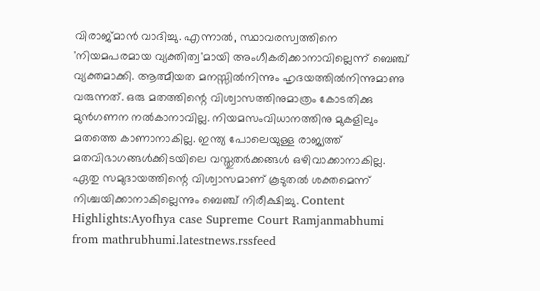വിരാജ്മാൻ വാദിച്ചു. എന്നാൽ, സ്ഥാവരസ്വത്തിനെ 'നിയമപരമായ വ്യക്തിത്വ'മായി അംഗീകരിക്കാനാവില്ലെന്ന് ബെഞ്ച് വ്യക്തമാക്കി. ആത്മീയത മനസ്സിൽനിന്നും ഹൃദയത്തിൽനിന്നുമാണു വരുന്നത്. ഒരു മതത്തിന്റെ വിശ്വാസത്തിനുമാത്രം കോടതിക്കു മുൻഗണന നൽകാനാവില്ല. നിയമസംവിധാനത്തിനു മുകളിലും മതത്തെ കാണാനാകില്ല. ഇന്ത്യ പോലെയുള്ള രാജ്യത്ത് മതവിഭാഗങ്ങൾക്കിടയിലെ വസ്തുതർക്കങ്ങൾ ഒഴിവാക്കാനാകില്ല. ഏതു സമുദായത്തിന്റെ വിശ്വാസമാണ് കൂടുതൽ ശക്തമെന്ന് നിശ്ചയിക്കാനാകില്ലെന്നും ബെഞ്ച് നിരീക്ഷിച്ചു. Content Highlights:Ayofhya case Supreme Court Ramjanmabhumi
from mathrubhumi.latestnews.rssfeed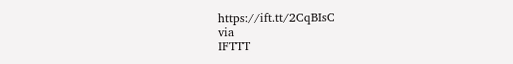https://ift.tt/2CqBIsC
via
IFTTT